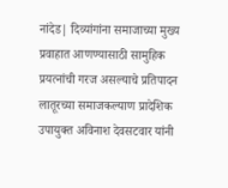नांदेड| दिव्यांगांना समाजाच्या मुख्य प्रवाहात आणण्यासाठी सामुहिक प्रयत्नांची गरज असल्याचे प्रतिपादन लातूरच्या समाजकल्याण प्रादेशिक उपायुक्त अविनाश देवसटवार यांनी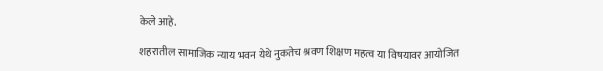केले आहे.

शहरातील सामाजिक न्याय भवन येथे नुकतेच श्रवण शिक्षण महत्व या विषयावर आयोजित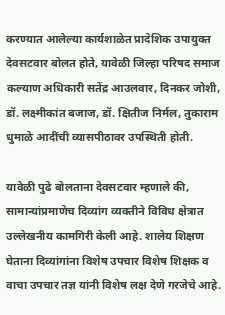करण्यात आलेल्या कार्यशाळेत प्रादेशिक उपायुक्त देवसटवार बोलत होते, यावेळी जिल्हा परिषद समाज कल्याण अधिकारी सतेंद्र आउलवार, दिनकर जोशी, डॉ. लक्ष्मीकांत बजाज, डॉ. क्षितीज निर्मल, तुकाराम धुमाळे आदींची व्यासपीठावर उपस्थिती होती.

यावेळी पुढे बोलताना देवसटवार म्हणाले की, सामान्यांप्रमाणेच दिव्यांग व्यक्तीने विविध क्षेत्रात उल्लेखनीय कामगिरी केली आहे. शालेय शिक्षण घेताना दिव्यांगांना विशेष उपचार विशेष शिक्षक व वाचा उपचार तज्ञ यांनी विशेष लक्ष देणे गरजेचे आहे.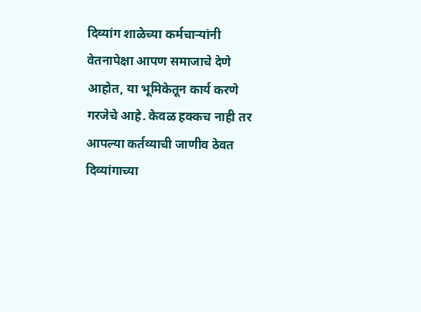दिव्यांग शाळेच्या कर्मचाऱ्यांनी वेतनापेक्षा आपण समाजाचे देणे आहोत, या भूमिकेतून कार्य करणे गरजेचे आहे. केवळ हक्कच नाही तर आपल्या कर्तव्याची जाणीव ठेवत दिव्यांगाच्या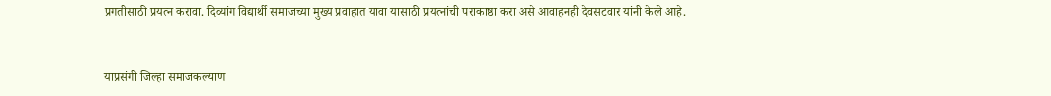प्रगतीसाठी प्रयत्न करावा. दिव्यांग विद्यार्थी समाजच्या मुख्य प्रवाहात यावा यासाठी प्रयत्नांची पराकाष्ठा करा असे आवाहनही देवसटवार यांनी केले आहे.


याप्रसंगी जिल्हा समाजकल्याण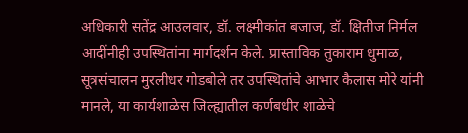अधिकारी सतेंद्र आउलवार, डॉ. लक्ष्मीकांत बजाज, डॉ. क्षितीज निर्मल आदींनीही उपस्थितांना मार्गदर्शन केले. प्रास्ताविक तुकाराम धुमाळ, सूत्रसंचालन मुरलीधर गोडबोले तर उपस्थितांचे आभार कैलास मोरे यांनी मानले, या कार्यशाळेस जिल्ह्यातील कर्णबधीर शाळेचे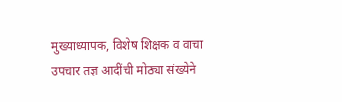मुख्याध्यापक, विशेष शिक्षक व वाचा उपचार तज्ञ आदींची मोठ्या संख्येने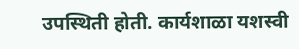उपस्थिती होती. कार्यशाळा यशस्वी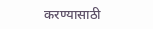करण्यासाठी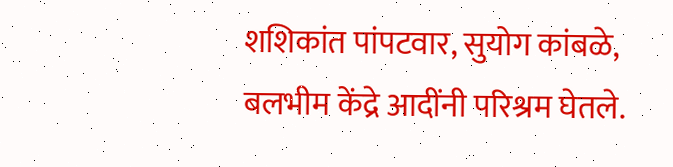शशिकांत पांपटवार, सुयोग कांबळे, बलभीम केंद्रे आदींनी परिश्रम घेतले.